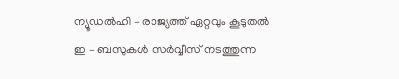ന്യൂഡൽഹി – രാജ്യത്ത് ഏറ്റവും കൂടുതൽ ഇ – ബസുകൾ സർവ്വീസ് നടത്തുന്ന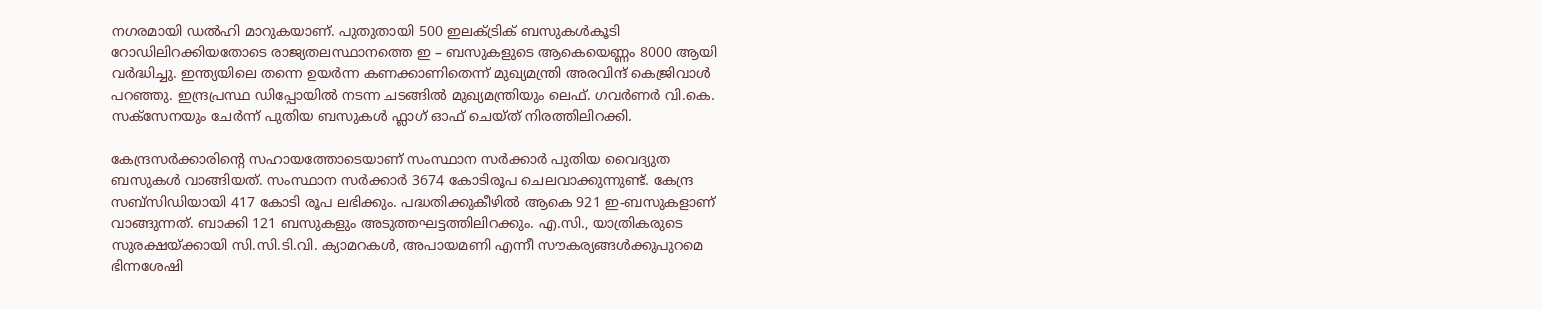നഗരമായി ഡൽഹി മാറുകയാണ്. പുതുതായി 500 ഇലക്ട്രിക് ബസുകൾകൂടി റോഡിലിറക്കിയതോടെ രാജ്യതലസ്ഥാനത്തെ ഇ – ബസുകളുടെ ആകെയെണ്ണം 8000 ആയി വർദ്ധിച്ചു. ഇന്ത്യയിലെ തന്നെ ഉയർന്ന കണക്കാണിതെന്ന് മുഖ്യമന്ത്രി അരവിന്ദ് കെജ്രിവാൾ പറഞ്ഞു. ഇന്ദ്രപ്രസ്ഥ ഡിപ്പോയിൽ നടന്ന ചടങ്ങിൽ മുഖ്യമന്ത്രിയും ലെഫ്. ഗവർണർ വി.കെ. സക്സേനയും ചേർന്ന് പുതിയ ബസുകൾ ഫ്ലാഗ് ഓഫ് ചെയ്ത് നിരത്തിലിറക്കി.

കേന്ദ്രസർക്കാരിന്റെ സഹായത്തോടെയാണ് സംസ്ഥാന സർക്കാർ പുതിയ വൈദ്യുത ബസുകൾ വാങ്ങിയത്. സംസ്ഥാന സർക്കാർ 3674 കോടിരൂപ ചെലവാക്കുന്നുണ്ട്. കേന്ദ്ര സബ്സിഡിയായി 417 കോടി രൂപ ലഭിക്കും. പദ്ധതിക്കുകീഴിൽ ആകെ 921 ഇ-ബസുകളാണ് വാങ്ങുന്നത്. ബാക്കി 121 ബസുകളും അടുത്തഘട്ടത്തിലിറക്കും. എ.സി., യാത്രികരുടെ സുരക്ഷയ്ക്കായി സി.സി.ടി.വി. ക്യാമറകൾ, അപായമണി എന്നീ സൗകര്യങ്ങൾക്കുപുറമെ ഭിന്നശേഷി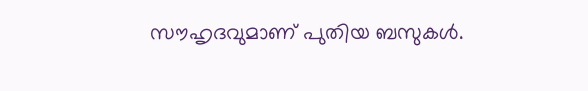സൗഹൃദവുമാണ് പുതിയ ബസുകൾ.